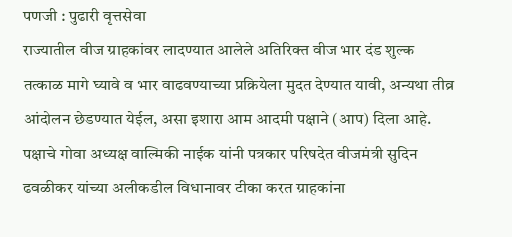पणजी : पुढारी वृत्तसेवा
राज्यातील वीज ग्राहकांवर लादण्यात आलेले अतिरिक्त वीज भार दंड शुल्क तत्काळ मागे घ्यावे व भार वाढवण्याच्या प्रक्रियेला मुदत देण्यात यावी, अन्यथा तीव्र आंदोलन छेडण्यात येईल, असा इशारा आम आदमी पक्षाने (आप) दिला आहे. पक्षाचे गोवा अध्यक्ष वाल्मिकी नाईक यांनी पत्रकार परिषदेत वीजमंत्री सुदिन ढवळीकर यांच्या अलीकडील विधानावर टीका करत ग्राहकांना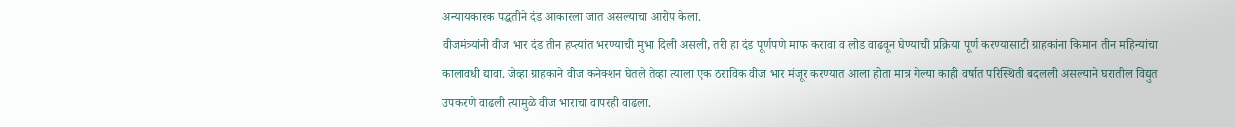अन्यायकारक पद्धतीने दंड आकारला जात असल्याचा आरोप केला.
वीजमंत्र्यांनी वीज भार दंड तीन हप्त्यांत भरण्याची मुभा दिली असली, तरी हा दंड पूर्णपणे माफ करावा व लोड वाढवून घेण्याची प्रक्रिया पूर्ण करण्यासाटी ग्राहकांना किमान तीन महिन्यांचा कालावधी द्यावा. जेव्हा ग्राहकाने वीज कनेक्शन घेतले तेव्हा त्याला एक ठराविक वीज भार मंजूर करण्यात आला होता मात्र गेल्या काही वर्षात परिस्थिती बदलली असल्याने घरातील विद्युत उपकरणे वाढली त्यामुळे वीज भाराचा वापरही वाढला.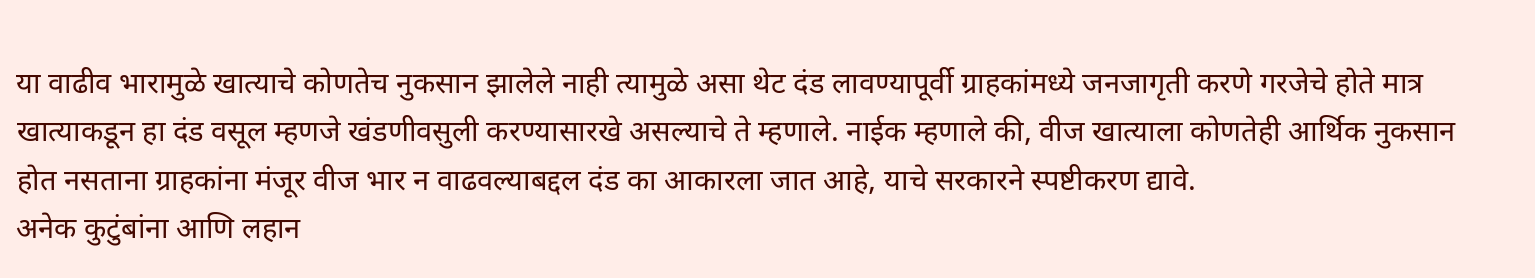या वाढीव भारामुळे खात्याचे कोणतेच नुकसान झालेले नाही त्यामुळे असा थेट दंड लावण्यापूर्वी ग्राहकांमध्ये जनजागृती करणे गरजेचे होते मात्र खात्याकडून हा दंड वसूल म्हणजे खंडणीवसुली करण्यासारखे असल्याचे ते म्हणाले. नाईक म्हणाले की, वीज खात्याला कोणतेही आर्थिक नुकसान होत नसताना ग्राहकांना मंजूर वीज भार न वाढवल्याबद्दल दंड का आकारला जात आहे, याचे सरकारने स्पष्टीकरण द्यावे.
अनेक कुटुंबांना आणि लहान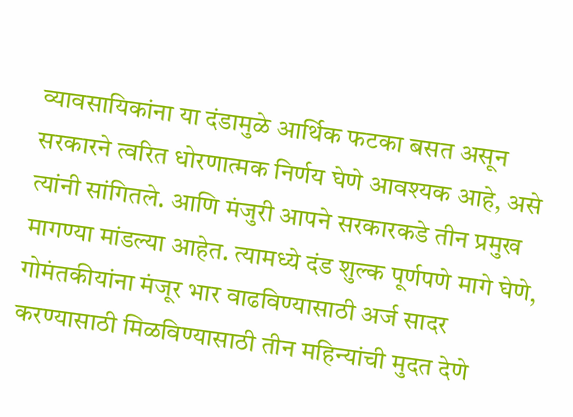व्यावसायिकांना या दंडामुळे आर्थिक फटका बसत असून सरकारने त्वरित धोरणात्मक निर्णय घेणे आवश्यक आहे, असे त्यांनी सांगितले. आणि मंजुरी आपने सरकारकडे तीन प्रमुख मागण्या मांडल्या आहेत. त्यामध्ये दंड शुल्क पूर्णपणे मागे घेणे, गोमंतकीयांना मंजूर भार वाढविण्यासाठी अर्ज सादर करण्यासाठी मिळविण्यासाठी तीन महिन्यांची मुदत देणे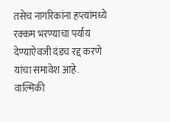तसेच नागरिकांना हप्त्यांमध्ये रक्कम भरण्याचा पर्याय देण्याऐवजी दंडच रद्द करणे यांचा समावेश आहे.
वाल्मिकी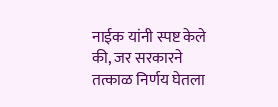नाईक यांनी स्पष्ट केले की, जर सरकारने तत्काळ निर्णय घेतला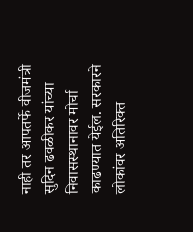नाही तर आपतर्फे वीजमंत्री सुदिन ढवळीकर यांच्या निवासस्थानावर मोर्चा काढण्यात येईल. सरकारने लोकांवर अतिरिक्त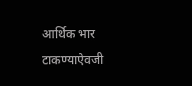आर्थिक भार टाकण्याऐवजी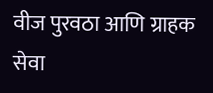वीज पुरवठा आणि ग्राहक सेवा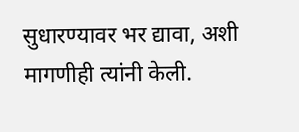सुधारण्यावर भर द्यावा, अशी मागणीही त्यांनी केली.